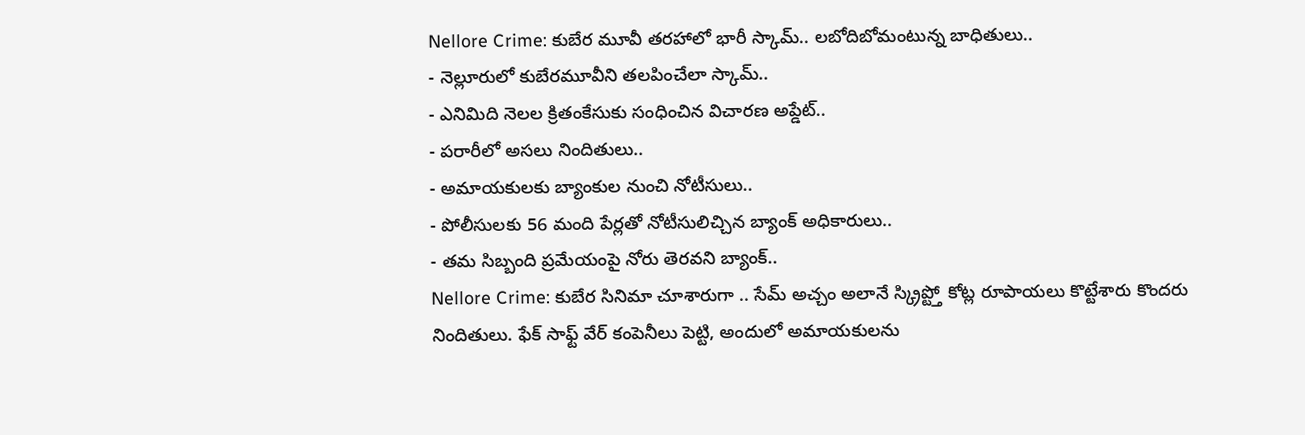Nellore Crime: కుబేర మూవీ తరహాలో భారీ స్కామ్.. లబోదిబోమంటున్న బాధితులు..
- నెల్లూరులో కుబేరమూవీని తలపించేలా స్కామ్..
- ఎనిమిది నెలల క్రితంకేసుకు సంధించిన విచారణ అప్డేట్..
- పరారీలో అసలు నిందితులు..
- అమాయకులకు బ్యాంకుల నుంచి నోటీసులు..
- పోలీసులకు 56 మంది పేర్లతో నోటీసులిచ్చిన బ్యాంక్ అధికారులు..
- తమ సిబ్బంది ప్రమేయంపై నోరు తెరవని బ్యాంక్..
Nellore Crime: కుబేర సినిమా చూశారుగా .. సేమ్ అచ్చం అలానే స్క్రిప్ట్తో కోట్ల రూపాయలు కొట్టేశారు కొందరు నిందితులు. ఫేక్ సాఫ్ట్ వేర్ కంపెనీలు పెట్టి, అందులో అమాయకులను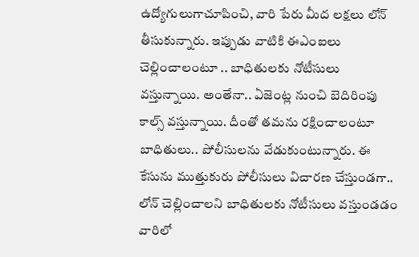ఉద్యోగులుగాచూపించి, వారి పేరు మీద లక్షలు లోన్ తీసుకున్నారు. ఇప్పుడు వాటికి ఈఎంఐలు చెల్లించాలంటూ .. బాధితులకు నోటీసులు వస్తున్నాయి. అంతేనా.. ఏజెంట్ల నుంచి బెదిరింపు కాల్స్ వస్తున్నాయి. దీంతో తమను రక్షించాలంటూ బాధితులు.. పోలీసులను వేడుకుంటున్నారు. ఈ కేసును ముత్తుకురు పోలీసులు విచారణ చేస్తుండగా.. లోన్ చెల్లించాలని బాధితులకు నోటీసులు వస్తుండడం వారిలో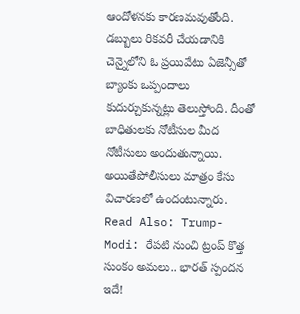ఆందోళనకు కారణమవుతోంది. డబ్బులు రికవరీ చేయడానికి చెన్నైలోని ఓ ప్రయివేటు ఏజెన్సీతో బ్యాంకు ఒప్పందాలు కుదుర్చుకున్నట్లు తెలుస్తోంది. దీంతో బాధితులకు నోటీసుల మీద నోటీసులు అందుతున్నాయి. అయితేపోలీసులు మాత్రం కేసు విచారణలో ఉందంటున్నారు.
Read Also: Trump-Modi: రేపటి నుంచి ట్రంప్ కొత్త సుంకం అమలు.. భారత్ స్పందన ఇదే!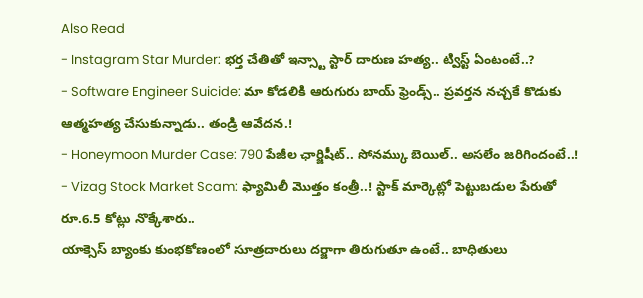Also Read
- Instagram Star Murder: భర్త చేతితో ఇన్స్టా స్టార్ దారుణ హత్య.. ట్విస్ట్ ఏంటంటే..?
- Software Engineer Suicide: మా కోడలికి ఆరుగురు బాయ్ ఫ్రెండ్స్.. ప్రవర్తన నచ్చకే కొడుకు ఆత్మహత్య చేసుకున్నాడు.. తండ్రి ఆవేదన.!
- Honeymoon Murder Case: 790 పేజీల ఛార్జిషీట్.. సోనమ్కు బెయిల్.. అసలేం జరిగిందంటే..!
- Vizag Stock Market Scam: ఫ్యామిలీ మొత్తం కంత్రీ..! స్టాక్ మార్కెట్లో పెట్టుబడుల పేరుతో రూ.6.5 కోట్లు నొక్కేశారు..
యాక్సెస్ బ్యాంకు కుంభకోణంలో సూత్రదారులు దర్జాగా తిరుగుతూ ఉంటే.. బాధితులు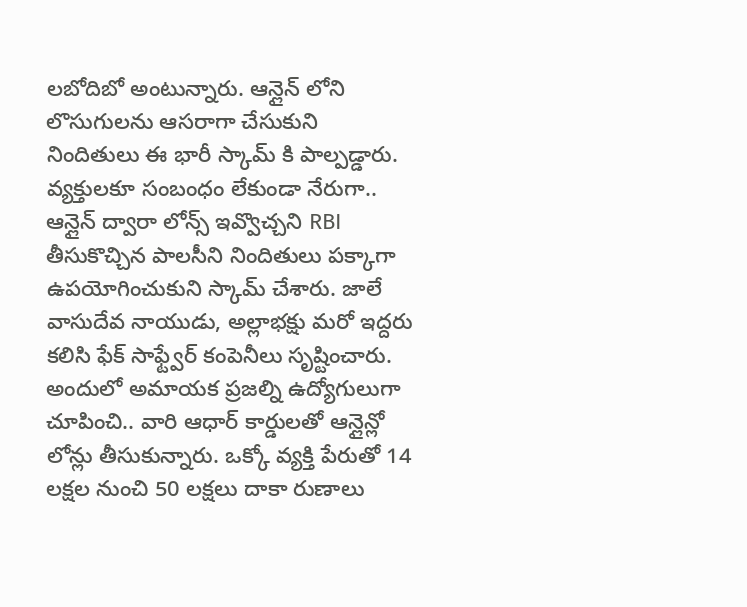లబోదిబో అంటున్నారు. ఆన్లైన్ లోని లొసుగులను ఆసరాగా చేసుకుని నిందితులు ఈ భారీ స్కామ్ కి పాల్పడ్డారు. వ్యక్తులకూ సంబంధం లేకుండా నేరుగా.. ఆన్లైన్ ద్వారా లోన్స్ ఇవ్వొచ్చని RBI తీసుకొచ్చిన పాలసీని నిందితులు పక్కాగా ఉపయోగించుకుని స్కామ్ చేశారు. జాలే వాసుదేవ నాయుడు, అల్లాభక్షు మరో ఇద్దరు కలిసి ఫేక్ సాఫ్ట్వేర్ కంపెనీలు సృష్టించారు. అందులో అమాయక ప్రజల్ని ఉద్యోగులుగా చూపించి.. వారి ఆధార్ కార్డులతో ఆన్లైన్లో లోన్లు తీసుకున్నారు. ఒక్కో వ్యక్తి పేరుతో 14 లక్షల నుంచి 50 లక్షలు దాకా రుణాలు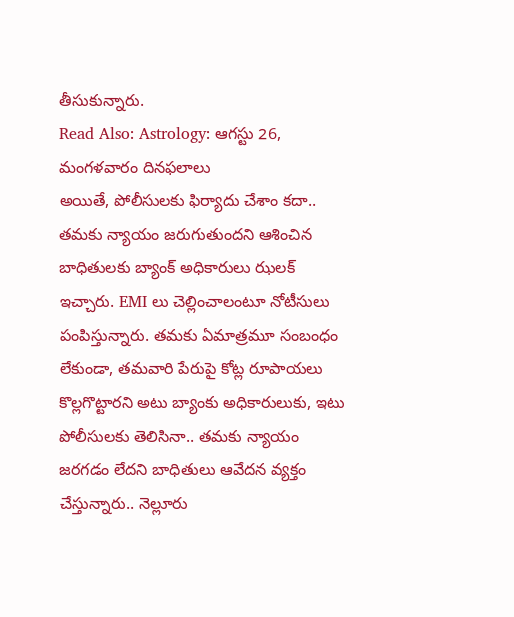తీసుకున్నారు.
Read Also: Astrology: ఆగస్టు 26, మంగళవారం దినఫలాలు
అయితే, పోలీసులకు ఫిర్యాదు చేశాం కదా.. తమకు న్యాయం జరుగుతుందని ఆశించిన బాధితులకు బ్యాంక్ అధికారులు ఝలక్ ఇచ్చారు. EMI లు చెల్లించాలంటూ నోటీసులు పంపిస్తున్నారు. తమకు ఏమాత్రమూ సంబంధం లేకుండా, తమవారి పేరుపై కోట్ల రూపాయలు కొల్లగొట్టారని అటు బ్యాంకు అధికారులుకు, ఇటు పోలీసులకు తెలిసినా.. తమకు న్యాయం జరగడం లేదని బాధితులు ఆవేదన వ్యక్తం చేస్తున్నారు.. నెల్లూరు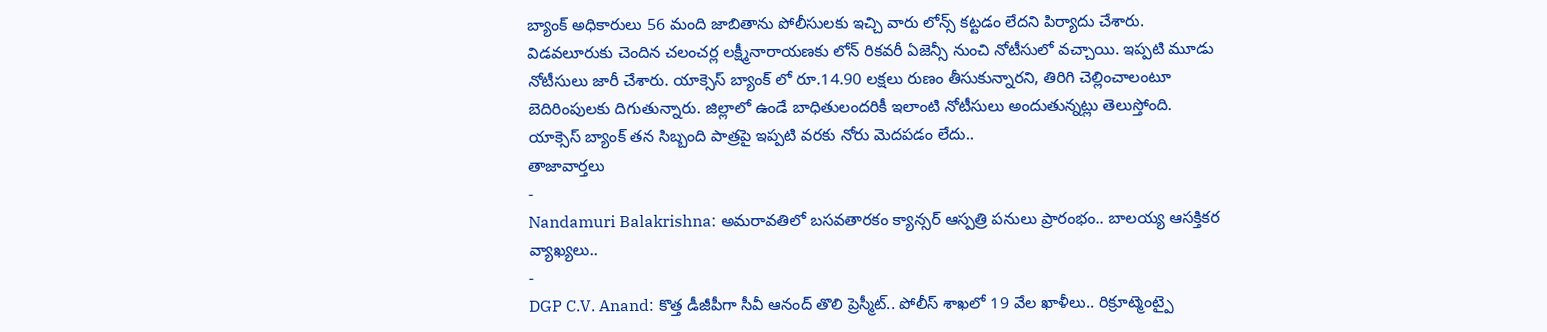బ్యాంక్ అధికారులు 56 మంది జాబితాను పోలీసులకు ఇచ్చి వారు లోన్స్ కట్టడం లేదని పిర్యాదు చేశారు. విడవలూరుకు చెందిన చలంచర్ల లక్ష్మీనారాయణకు లోన్ రికవరీ ఏజెన్సీ నుంచి నోటీసులో వచ్చాయి. ఇప్పటి మూడు నోటీసులు జారీ చేశారు. యాక్సెస్ బ్యాంక్ లో రూ.14.90 లక్షలు రుణం తీసుకున్నారని, తిరిగి చెల్లించాలంటూ బెదిరింపులకు దిగుతున్నారు. జిల్లాలో ఉండే బాధితులందరికీ ఇలాంటి నోటీసులు అందుతున్నట్లు తెలుస్తోంది. యాక్సెస్ బ్యాంక్ తన సిబ్బంది పాత్రపై ఇప్పటి వరకు నోరు మెదపడం లేదు..
తాజావార్తలు
-
Nandamuri Balakrishna: అమరావతిలో బసవతారకం క్యాన్సర్ ఆస్పత్రి పనులు ప్రారంభం.. బాలయ్య ఆసక్తికర వ్యాఖ్యలు..
-
DGP C.V. Anand: కొత్త డీజీపీగా సీవీ ఆనంద్ తొలి ప్రెస్మీట్.. పోలీస్ శాఖలో 19 వేల ఖాళీలు.. రిక్రూట్మెంట్పై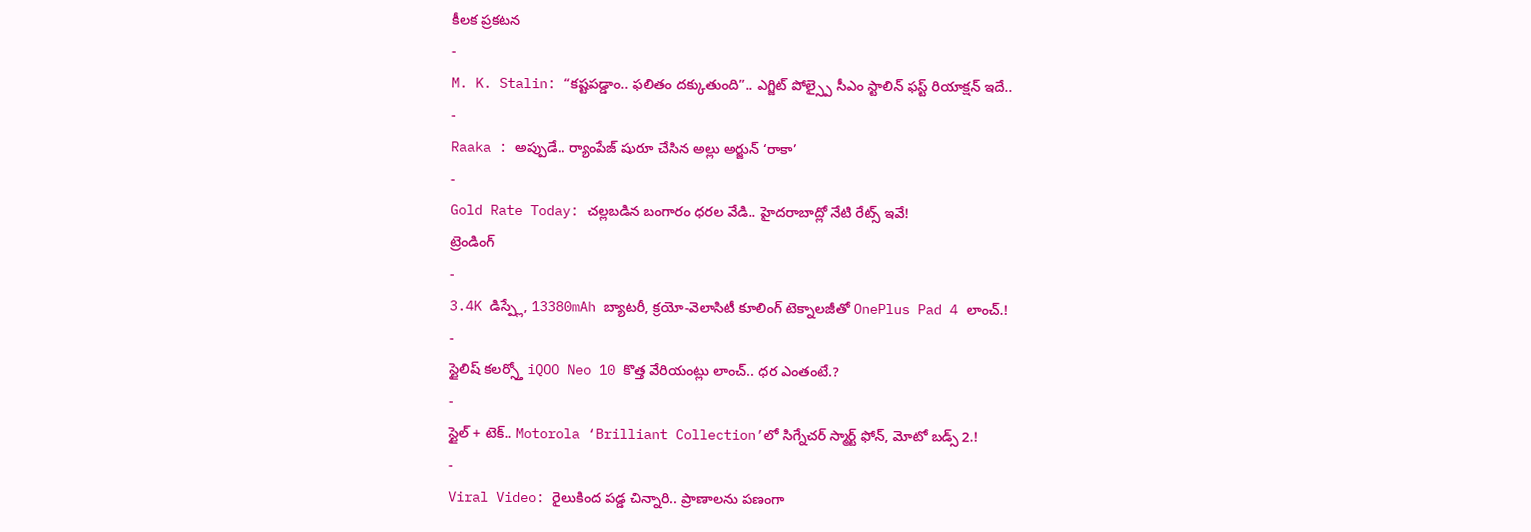కీలక ప్రకటన
-
M. K. Stalin: “కష్టపడ్డాం.. ఫలితం దక్కుతుంది”.. ఎగ్జిట్ పోల్స్పై సీఎం స్టాలిన్ ఫస్ట్ రియాక్షన్ ఇదే..
-
Raaka : అప్పుడే.. ర్యాంపేజ్ షురూ చేసిన అల్లు అర్జున్ ‘రాకా’
-
Gold Rate Today: చల్లబడిన బంగారం ధరల వేడి.. హైదరాబాద్లో నేటి రేట్స్ ఇవే!
ట్రెండింగ్
-
3.4K డిస్ప్లే, 13380mAh బ్యాటరీ, క్రయో-వెలాసిటీ కూలింగ్ టెక్నాలజీతో OnePlus Pad 4 లాంచ్.!
-
స్టైలిష్ కలర్స్తో iQOO Neo 10 కొత్త వేరియంట్లు లాంచ్.. ధర ఎంతంటే.?
-
స్టైల్ + టెక్.. Motorola ‘Brilliant Collection’లో సిగ్నేచర్ స్మార్ట్ ఫోన్, మోటో బడ్స్ 2.!
-
Viral Video: రైలుకింద పడ్డ చిన్నారి.. ప్రాణాలను పణంగా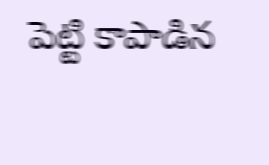పెట్టి కాపాడిన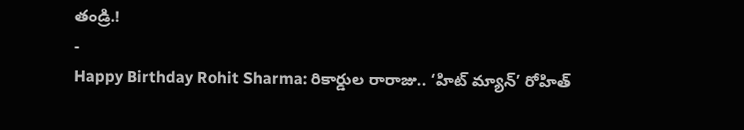తండ్రి.!
-
Happy Birthday Rohit Sharma: రికార్డుల రారాజు.. ‘హిట్ మ్యాన్’ రోహిత్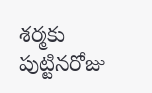శర్మకు పుట్టినరోజు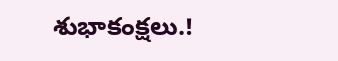శుభాకంక్షలు.!